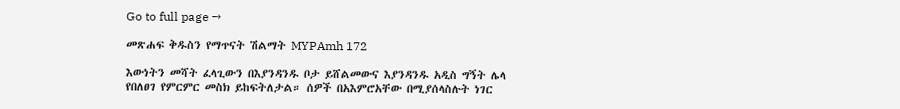Go to full page →

መጽሐፍ ቅዱስን የማጥናት ሽልማት MYPAmh 172

እውነትን መሻት ፈላጊውን በእያንዳንዱ ቦታ ይሸልመውና እያንዳንዱ አዲስ ግኝት ሌላ የበለፀገ የምርምር መስክ ይከፍትለታል። ሰዎች በአእምሮአቸው በሚያሰላስሉት ነገር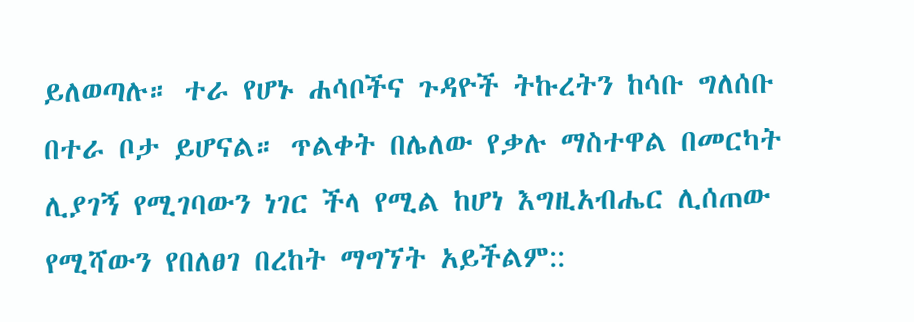ይለወጣሉ። ተራ የሆኑ ሐሳቦችና ጉዳዮች ትኩረትን ከሳቡ ግለሰቡ በተራ ቦታ ይሆናል። ጥልቀት በሌለው የቃሉ ማስተዋል በመርካት ሊያገኝ የሚገባውን ነገር ችላ የሚል ከሆነ እግዚአብሔር ሊሰጠው የሚሻውን የበለፀገ በረከት ማግኘት አይችልም::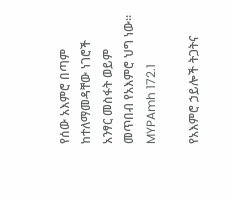የሰው አእምሮ በጣም ከተለማመዳቸው ነገሮች አንፃር መስፋት ወይም መጥበብ የአእምሮ ህግ ነው። MYPAmh 172.1

የአእምሮ ኃይሎች ትጋትና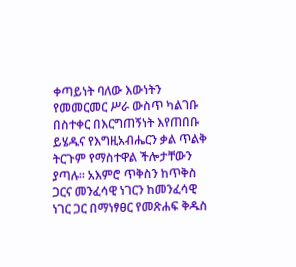ቀጣይነት ባለው እውነትን የመመርመር ሥራ ውስጥ ካልገቡ በስተቀር በእርግጠኝነት እየጠበቡ ይሄዱና የእግዚአብሔርን ቃል ጥልቅ ትርጉም የማስተዋል ችሎታቸውን ያጣሉ። አእምሮ ጥቅስን ከጥቅስ ጋርና መንፈሳዊ ነገርን ከመንፈሳዊ ነገር ጋር በማነፃፀር የመጽሐፍ ቅዱስ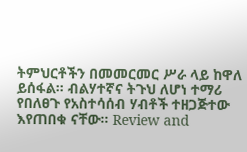ትምህርቶችን በመመርመር ሥራ ላይ ከዋለ ይሰፋል። ብልሃተኛና ትጉህ ለሆነ ተማሪ የበለፀጉ የአስተሳሰብ ሃብቶች ተዘጋጅተው እየጠበቁ ናቸው። Review and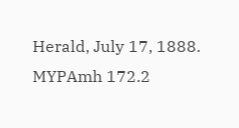Herald, July 17, 1888. MYPAmh 172.2